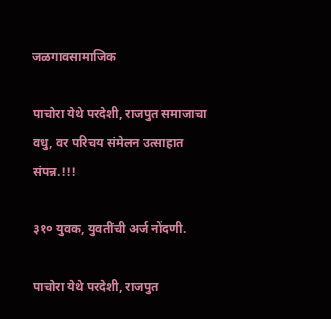जळगावसामाजिक

पाचोरा येथे परदेशी, राजपुत समाजाचा वधु, वर परिचय संमेलन उत्साहात संपन्न.!!!

३१० युवक, युवतींची अर्ज नोंदणी.

पाचोरा येथे परदेशी, राजपुत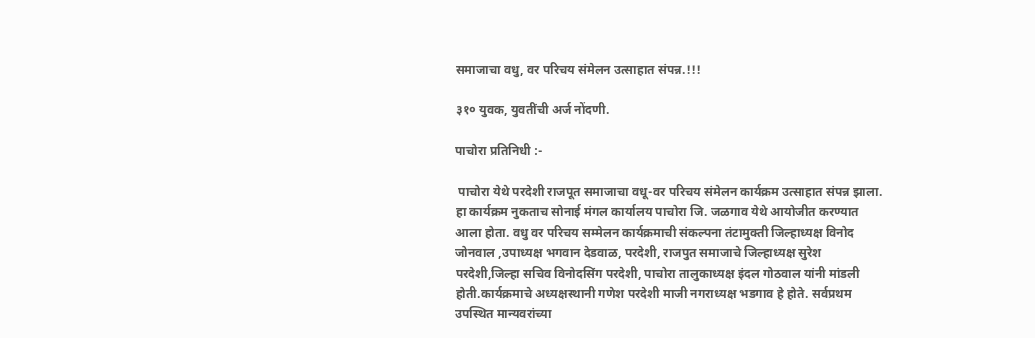समाजाचा वधु, वर परिचय संमेलन उत्साहात संपन्न.!!!

३१० युवक, युवतींची अर्ज नोंदणी.

पाचोरा प्रतिनिधी :-

 पाचोरा येथे परदेशी राजपूत समाजाचा वधू-वर परिचय संमेलन कार्यक्रम उत्साहात संपन्न झाला. हा कार्यक्रम नुकताच सोनाई मंगल कार्यालय पाचोरा जि. जळगाव येथे आयोजीत करण्यात आला होता. वधु वर परिचय सम्मेलन कार्यक्रमाची संकल्पना तंटामुक्ती जिल्हाध्यक्ष विनोद जोनवाल ,उपाध्यक्ष भगवान देडवाळ, परदेशी, राजपुत समाजाचे जिल्हाध्यक्ष सुरेश परदेशी,जिल्हा सचिव विनोदसिंग परदेशी, पाचोरा तालुकाध्यक्ष इंदल गोठवाल यांनी मांडली होती.कार्यक्रमाचे अध्यक्षस्थानी गणेश परदेशी माजी नगराध्यक्ष भडगाव हे होते. सर्वप्रथम उपस्थित मान्यवरांच्या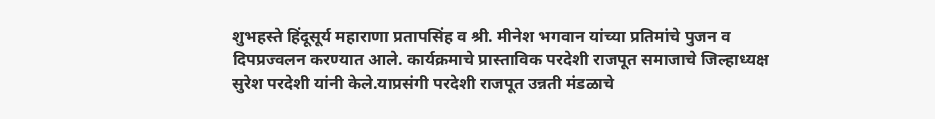शुभहस्ते हिंदूसूर्य महाराणा प्रतापसिंह व श्री. मीनेश भगवान यांच्या प्रतिमांचे पुजन व दिपप्रज्वलन करण्यात आले. कार्यक्रमाचे प्रास्ताविक परदेशी राजपूत समाजाचे जिल्हाध्यक्ष सुरेश परदेशी यांनी केले.याप्रसंगी परदेशी राजपूत उन्नती मंडळाचे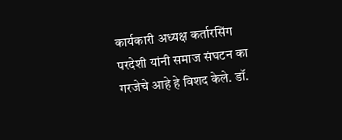कार्यकारी अध्यक्ष कर्तारसिंग परदेशी यांनी समाज संघटन का गरजेचे आहे हे विशद केले. डॉ.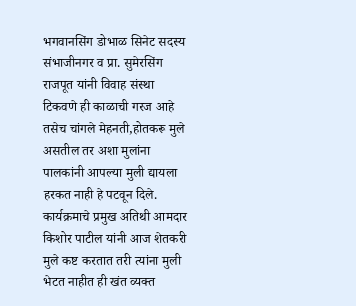भगवानसिंग डोभाळ सिनेट सदस्य संभाजीनगर व प्रा. सुमेरसिंग राजपूत यांनी विवाह संस्था टिकवणे ही काळाची गरज आहे तसेच चांगले मेहनती,होतकरू मुले असतील तर अशा मुलांना पालकांनी आपल्या मुली द्यायला हरकत नाही हे पटवून दिले. कार्यक्रमाचे प्रमुख अतिथी आमदार किशोर पाटील यांनी आज शेतकरी मुले कष्ट करतात तरी त्यांना मुली भेटत नाहीत ही खंत व्यक्त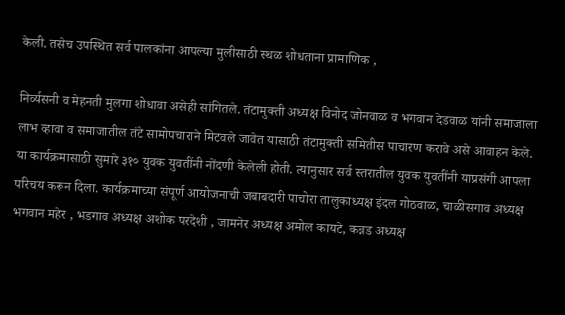केली. तसेच उपस्थित सर्व पालकांना आपल्या मुलीसाठी स्थळ शोधताना प्रामाणिक ,

निर्व्यसनी व मेहनती मुलगा शोधावा असेही सांगितले. तंटामुक्ती अध्यक्ष विनोद जोनवाळ व भगवान देडवाळ यांनी समाजाला लाभ व्हावा व समाजातील तंटे सामोपचाराने मिटवले जावेत यासाठी तंटामुक्ती समितीस पाचारण करावे असे आवाहन केले. या कार्यक्रमासाठी सुमारे ३१० युवक युवतींनी नोंदणी केलेली होती. त्यानुसार सर्व स्तरातील युवक युवतींनी याप्रसंगी आपला परिचय करून दिला. कार्यक्रमाच्या संपूर्ण आयोजनाची जबाबदारी पाचोरा तालुकाध्यक्ष इंदल गोठवाळ, चाळीसगाव अध्यक्ष भगवान महेर , भडगाव अध्यक्ष अशोक परदेशी , जामनेर अध्यक्ष अमोल कायटे, कन्नड अध्यक्ष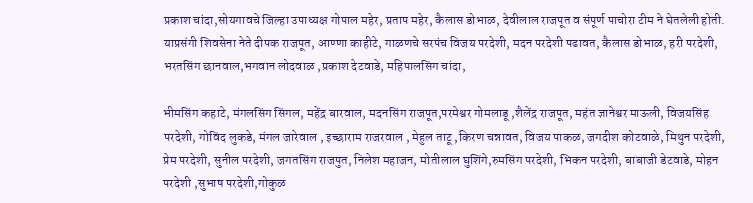प्रकाश चांदा,सोयगावचे जिल्हा उपाध्यक्ष गोपाल महेर, प्रताप महेर, कैलास डोभाळ, देवीलाल राजपूत व संपूर्ण पाचोरा टीम ने घेतलेली होती. याप्रसंगी शिवसेना नेते दीपक राजपूत, आण्णा काहीटे, गाळणचे सरपंच विजय परदेशी, मदन परदेशी पढावत, कैलास डोभाळ, हरी परदेशी, भरतसिंग छानवाल,भगवान लोदवाळ ,प्रकाश देटवाडे, महिपालसिंग चांदा,

भीमसिंग कहाटे, मंगलसिंग सिंगल, महेंद्र बारवाल, मदनसिंग राजपूत,परमेश्वर गोमलाडू ,शैलेंद्र राजपूत, महंत ज्ञानेश्वर माऊली, विजयसिंह परदेशी, गोविंद लुकडे, मंगल जारेवाल , इच्छाराम राजरवाल , मेहुल ताटू ,किरण चन्नावत, विजय पाकळ, जगदीश कोटवाळे, मिथुन परदेशी, प्रेम परदेशी, सुनील परदेशी, जगतसिंग राजपुत, निलेश महाजन, मोतीलाल घुशिंगे,रुमसिंग परदेशी, भिकन परदेशी, बाबाजी डेटवाडे, मोहन परदेशी ,सुभाष परदेशी,गोकुळ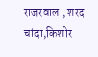राजरवाल , शरद चांदा,किशोर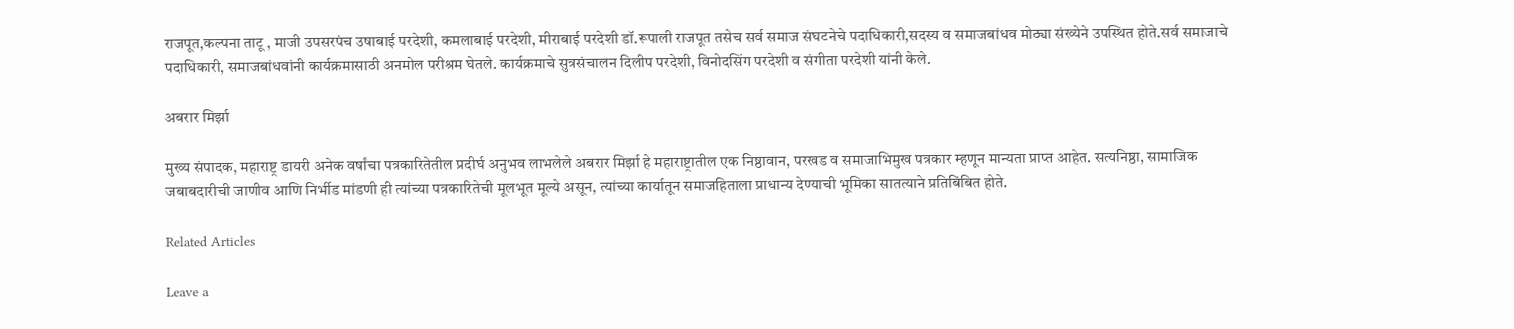राजपूत,कल्पना ताटू , माजी उपसरपंच उषाबाई परदेशी, कमलाबाई परदेशी, मीराबाई परदेशी डॉ.रूपाली राजपूत तसेच सर्व समाज संघटनेचे पदाधिकारी,सदस्य व समाजबांधव मोठ्या संख्येने उपस्थित होते.सर्व समाजाचे पदाधिकारी, समाजबांधवांनी कार्यक्रमासाठी अनमोल परीश्रम घेतले. कार्यक्रमाचे सुत्रसंचालन दिलीप परदेशी, विनोदसिंग परदेशी व संगीता परदेशी यांनी केले.

अबरार मिर्झा

मुख्य संपादक, महाराष्ट्र डायरी अनेक वर्षांचा पत्रकारितेतील प्रदीर्घ अनुभव लाभलेले अबरार मिर्झा हे महाराष्ट्रातील एक निष्ठावान, परखड व समाजाभिमुख पत्रकार म्हणून मान्यता प्राप्त आहेत. सत्यनिष्ठा, सामाजिक जबाबदारीची जाणीव आणि निर्भीड मांडणी ही त्यांच्या पत्रकारितेची मूलभूत मूल्ये असून, त्यांच्या कार्यातून समाजहिताला प्राधान्य देण्याची भूमिका सातत्याने प्रतिबिंबित होते.

Related Articles

Leave a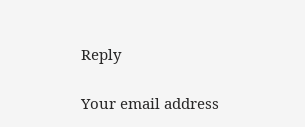Reply

Your email address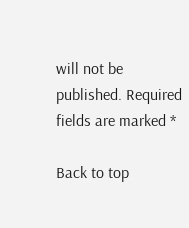will not be published. Required fields are marked *

Back to top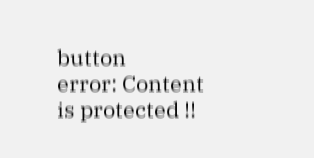button
error: Content is protected !!